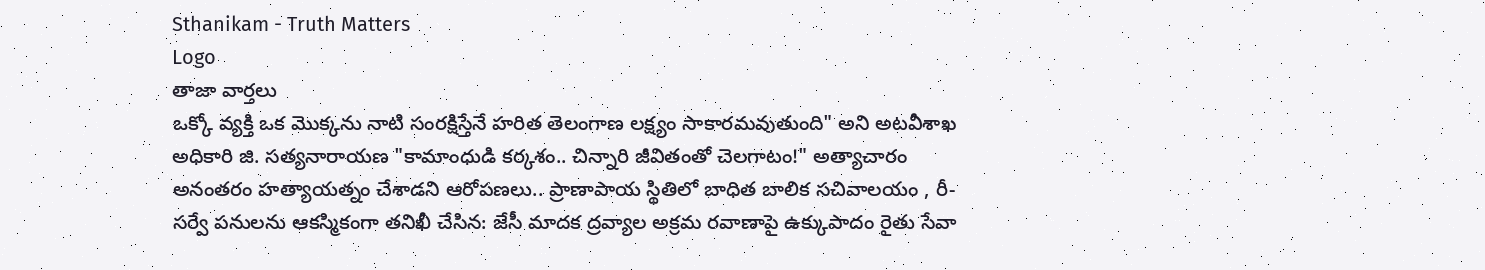Sthanikam - Truth Matters
Logo
తాజా వార్తలు
ఒక్కో వ్యక్తి ఒక మొక్కను నాటి సంరక్షిస్తేనే హరిత తెలంగాణ లక్ష్యం సాకారమవుతుంది" అని అటవీశాఖ అధికారి జి. సత్యనారాయణ "కామాంధుడి కర్కశం.. చిన్నారి జీవితంతో చెలగాటం!" అత్యాచారం అనంతరం హత్యాయత్నం చేశాడని ఆరోపణలు.. ప్రాణాపాయ స్థితిలో బాధిత బాలిక సచివాలయం , రీ-సర్వే పనులను ఆకస్మికంగా తనిఖీ చేసిన: జేసీ మాదక ద్రవ్యాల అక్రమ రవాణాపై ఉక్కుపాదం రైతు సేవా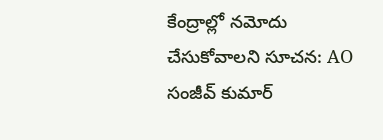కేంద్రాల్లో నమోదు చేసుకోవాలని సూచన: AO సంజీవ్ కుమార్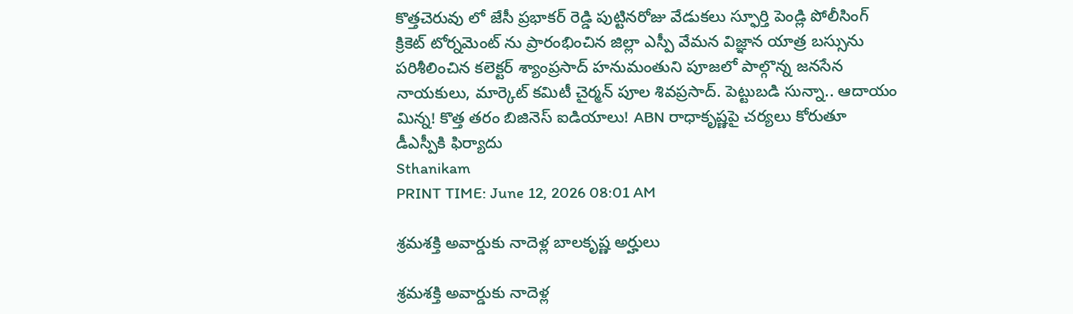కొత్తచెరువు లో జేసీ ప్రభాకర్ రెడ్డి పుట్టినరోజు వేడుకలు స్ఫూర్తి పెండ్లి పోలీసింగ్ క్రికెట్ టోర్నమెంట్ ను ప్రారంభించిన జిల్లా ఎస్పీ వేమన విజ్ఞాన యాత్ర బస్సును పరిశీలించిన కలెక్టర్ శ్యాంప్రసాద్ హనుమంతుని పూజలో పాల్గొన్న జనసేన నాయకులు, మార్కెట్ కమిటీ చైర్మన్ పూల శివప్రసాద్. పెట్టుబడి సున్నా.. ఆదాయం మిన్న! కొత్త తరం బిజినెస్ ఐడియాలు! ABN రాధాకృష్ణపై చర్యలు కోరుతూ డీఎస్పీకి ఫిర్యాదు
Sthanikam
PRINT TIME: June 12, 2026 08:01 AM

శ్రమశక్తి అవార్డుకు నాదెళ్ల బాలకృష్ణ అర్హులు

శ్రమశక్తి అవార్డుకు నాదెళ్ల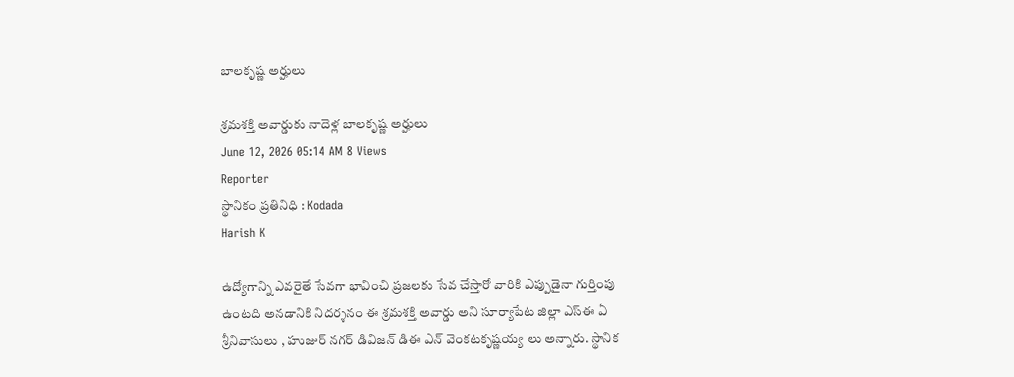బాలకృష్ణ అర్హులు

శ్రమశక్తి అవార్డుకు నాదెళ్ల బాలకృష్ణ అర్హులు
June 12, 2026 05:14 AM 8 Views
Reporter
స్థానికం ప్రతినిధి : Kodada
Harish K

ఉద్యోగాన్ని ఎవరైతే సేవగా భావించి ప్రజలకు సేవ చేస్తారో వారికి ఎప్పుడైనా గుర్తింపు ఉంటది అనడానికి నిదర్శనం ఈ శ్రమశక్తి అవార్డు అని సూర్యాపేట జిల్లా ఎస్ఈ ఏ శ్రీనివాసులు , హుజుర్ నగర్ డివిజన్ డిఈ ఎన్ వెంకటకృష్ణయ్య లు అన్నారు. స్థానిక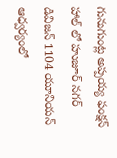గునుగుంట్ల అప్పయ్య ఫంక్షన్ హాల్ లో హుజూర్ నగర్ డివిజన్ 1104 యూనియన్ ఆధ్వర్యంలో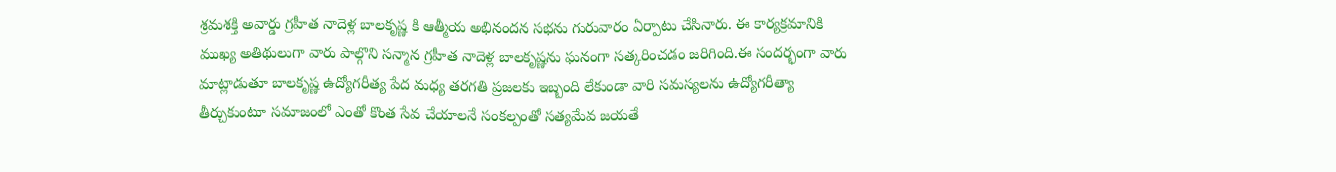శ్రమశక్తి అవార్డు గ్రహీత నాదెళ్ల బాలకృష్ణ కి ఆత్మీయ అభినందన సభను గురువారం ఏర్పాటు చేసినారు. ఈ కార్యక్రమానికి ముఖ్య అతిథులుగా వారు పాల్గొని సన్మాన గ్రహీత నాదెళ్ల బాలకృష్ణను ఘనంగా సత్కరించడం జరిగింది.ఈ సందర్భంగా వారు మాట్లాడుతూ బాలకృష్ణ ఉద్యోగరీత్య పేద మధ్య తరగతి ప్రజలకు ఇబ్బంది లేకుండా వారి సమస్యలను ఉద్యోగరీత్యా తీర్చుకుంటూ సమాజంలో ఎంతో కొంత సేవ చేయాలనే సంకల్పంతో సత్యమేవ జయతే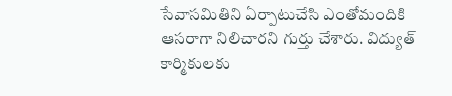సేవాసమితిని ఏర్పాటుచేసి ఎంతోమందికి ఆసరాగా నిలిచారని గుర్తు చేశారు. విద్యుత్ కార్మికులకు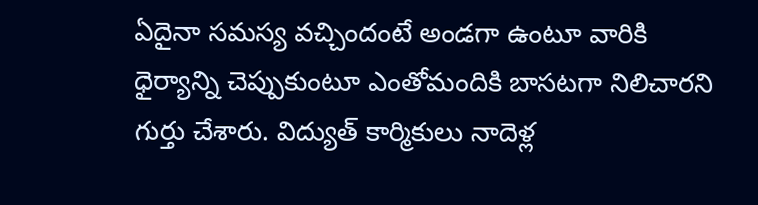ఏదైనా సమస్య వచ్చిందంటే అండగా ఉంటూ వారికి ధైర్యాన్ని చెప్పుకుంటూ ఎంతోమందికి బాసటగా నిలిచారని గుర్తు చేశారు. విద్యుత్ కార్మికులు నాదెళ్ల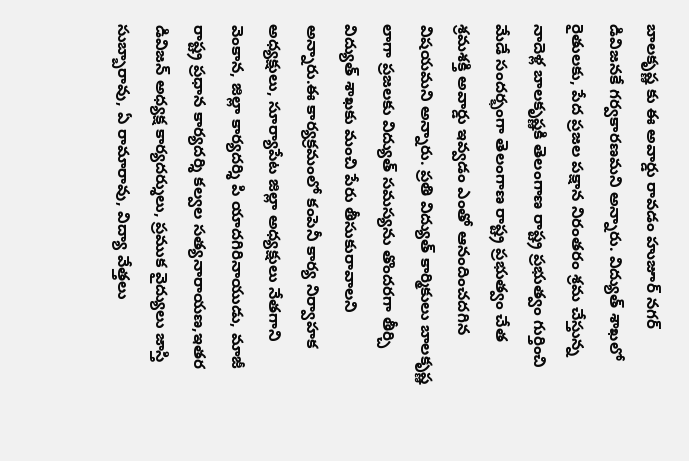బాలకృష్ణ కు ఈ అవార్డు రావడం హుజూర్ నగర్ డివిజనకే గర్వకారణమని అన్నారు. విద్యుత్ శాఖలో రైతులకు, పేద ప్రజల పక్షాన నిరంతరం శ్రమ చేస్తున్న నాదెళ్ల బాలకృష్ణకి తెలంగాణ రాష్ట్ర ప్రభుత్వం గుర్తించి మేడే సందర్భంగా తెలంగాణ రాష్ట్ర ప్రభుత్వం చేత శ్రమశక్తి అవార్డు ఇవ్వడం ఎంతో ఆనందించదగిన విషయమని అన్నారు. ప్రతి విద్యుత్ కార్మికులు బాలకృష్ణ లాగా ప్రజలకు విద్యుత్ సమస్యను తొందరగా తీర్చి విద్యుత్ శాఖకు మంచి పేరు తీసుకురావాలని అన్నారు.ఈ కార్యక్రమంలో కంపెనీ కార్య నిర్వాహక అధ్యక్షులు, సూర్యాపేట జిల్లా అధ్యక్షులు నేతగాని వెంకాన, జిల్లా కార్యదర్శి పి యాదగిరినాయుడు, మాజీ రాష్ట్ర ప్రధాన కార్యదర్శి కల్వల సత్యనారాయణ,ఇతర డివిజన్ అధ్యక్ష కార్యదర్శులు, ప్రముక వైద్యులు జాస్తి సుబ్బారావు, ఏ రామారావు, విద్యా వేత్తలు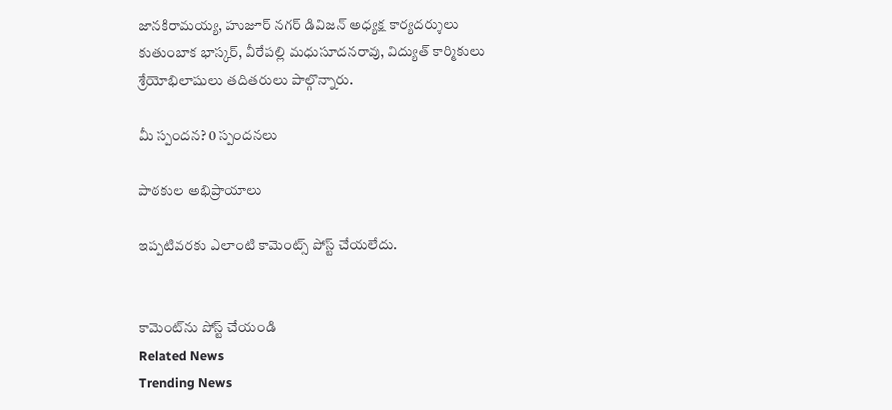జానకిరామయ్య, హుజూర్ నగర్ డివిజన్ అధ్యక్ష కార్యదర్శులు కుతుంబాక భాస్కర్, వీరేపల్లి మధుసూదనరావు, విద్యుత్ కార్మికులు శ్రేయోభిలాషులు తదితరులు పాల్గొన్నారు.

మీ స్పందన? 0 స్పందనలు

పాఠకుల అభిప్రాయాలు

ఇప్పటివరకు ఎలాంటి కామెంట్స్ పోస్ట్ చేయలేదు.


కామెంట్‌ను పోస్ట్ చేయండి
Related News
Trending News